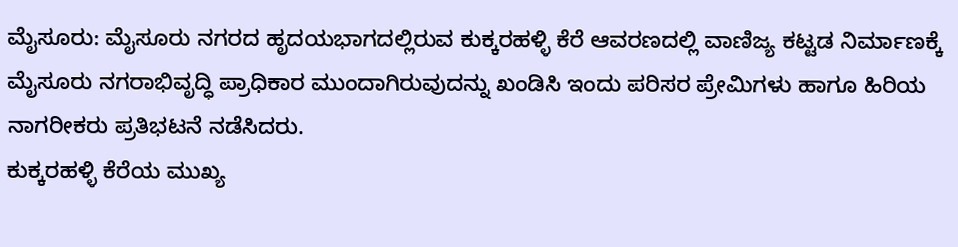ಮೈಸೂರು: ಮೈಸೂರು ನಗರದ ಹೃದಯಭಾಗದಲ್ಲಿರುವ ಕುಕ್ಕರಹಳ್ಳಿ ಕೆರೆ ಆವರಣದಲ್ಲಿ ವಾಣಿಜ್ಯ ಕಟ್ಟಡ ನಿರ್ಮಾಣಕ್ಕೆ ಮೈಸೂರು ನಗರಾಭಿವೃದ್ಧಿ ಪ್ರಾಧಿಕಾರ ಮುಂದಾಗಿರುವುದನ್ನು ಖಂಡಿಸಿ ಇಂದು ಪರಿಸರ ಪ್ರೇಮಿಗಳು ಹಾಗೂ ಹಿರಿಯ ನಾಗರೀಕರು ಪ್ರತಿಭಟನೆ ನಡೆಸಿದರು.
ಕುಕ್ಕರಹಳ್ಳಿ ಕೆರೆಯ ಮುಖ್ಯ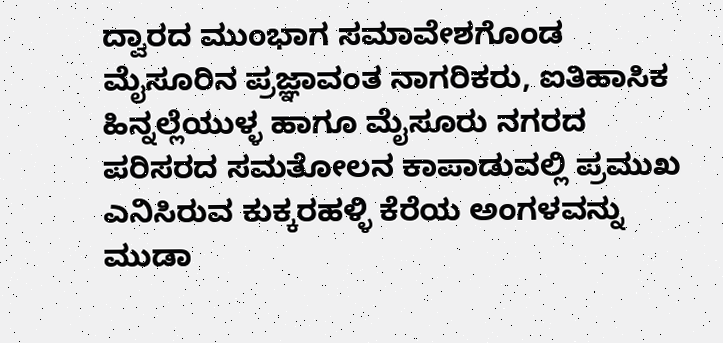ದ್ವಾರದ ಮುಂಭಾಗ ಸಮಾವೇಶಗೊಂಡ ಮೈಸೂರಿನ ಪ್ರಜ್ಞಾವಂತ ನಾಗರಿಕರು, ಐತಿಹಾಸಿಕ ಹಿನ್ನಲ್ಲೆಯುಳ್ಳ ಹಾಗೂ ಮೈಸೂರು ನಗರದ ಪರಿಸರದ ಸಮತೋಲನ ಕಾಪಾಡುವಲ್ಲಿ ಪ್ರಮುಖ ಎನಿಸಿರುವ ಕುಕ್ಕರಹಳ್ಳಿ ಕೆರೆಯ ಅಂಗಳವನ್ನು ಮುಡಾ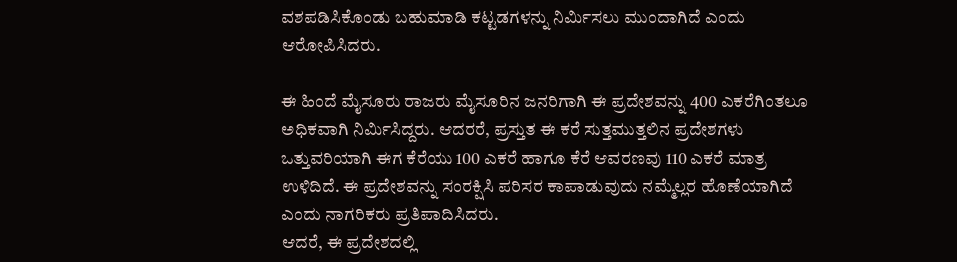ವಶಪಡಿಸಿಕೊಂಡು ಬಹುಮಾಡಿ ಕಟ್ಟಡಗಳನ್ನು ನಿರ್ಮಿಸಲು ಮುಂದಾಗಿದೆ ಎಂದು ಆರೋಪಿಸಿದರು.

ಈ ಹಿಂದೆ ಮೈಸೂರು ರಾಜರು ಮೈಸೂರಿನ ಜನರಿಗಾಗಿ ಈ ಪ್ರದೇಶವನ್ನು 400 ಎಕರೆಗಿಂತಲೂ ಅಧಿಕವಾಗಿ ನಿರ್ಮಿಸಿದ್ದರು. ಆದರರೆ, ಪ್ರಸ್ತುತ ಈ ಕರೆ ಸುತ್ತಮುತ್ತಲಿನ ಪ್ರದೇಶಗಳು ಒತ್ತುವರಿಯಾಗಿ ಈಗ ಕೆರೆಯು 100 ಎಕರೆ ಹಾಗೂ ಕೆರೆ ಆವರಣವು 110 ಎಕರೆ ಮಾತ್ರ ಉಳಿದಿದೆ. ಈ ಪ್ರದೇಶವನ್ನು ಸಂರಕ್ಷಿಸಿ ಪರಿಸರ ಕಾಪಾಡುವುದು ನಮ್ಮೆಲ್ಲರ ಹೊಣೆಯಾಗಿದೆ ಎಂದು ನಾಗರಿಕರು ಪ್ರತಿಪಾದಿಸಿದರು.
ಆದರೆ, ಈ ಪ್ರದೇಶದಲ್ಲಿ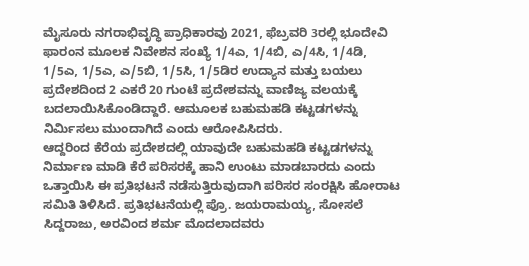ಮೈಸೂರು ನಗರಾಭಿವೃದ್ಧಿ ಪ್ರಾಧಿಕಾರವು 2021, ಫೆಬ್ರವರಿ 3ರಲ್ಲಿ ಭೂದೇವಿ ಫಾರಂನ ಮೂಲಕ ನಿವೇಶನ ಸಂಖ್ಯೆ 1/4ಎ, 1/4ಬಿ, ಎ/4ಸಿ, 1/4ಡಿ, 1/5ಎ, 1/5ಎ, ಎ/5ಬಿ, 1/5ಸಿ, 1/5ಡಿರ ಉದ್ಯಾನ ಮತ್ತು ಬಯಲು ಪ್ರದೇಶದಿಂದ 2 ಎಕರೆ 20 ಗುಂಟೆ ಪ್ರದೇಶವನ್ನು ವಾಣಿಜ್ಯ ವಲಯಕ್ಕೆ ಬದಲಾಯಿಸಿಕೊಂಡಿದ್ದಾರೆ. ಆಮೂಲಕ ಬಹುಮಹಡಿ ಕಟ್ಟಡಗಳನ್ನು ನಿರ್ಮಿಸಲು ಮುಂದಾಗಿದೆ ಎಂದು ಆರೋಪಿಸಿದರು.
ಆದ್ದರಿಂದ ಕೆರೆಯ ಪ್ರದೇಶದಲ್ಲಿ ಯಾವುದೇ ಬಹುಮಹಡಿ ಕಟ್ಟಡಗಳನ್ನು ನಿರ್ಮಾಣ ಮಾಡಿ ಕೆರೆ ಪರಿಸರಕ್ಕೆ ಹಾನಿ ಉಂಟು ಮಾಡಬಾರದು ಎಂದು ಒತ್ತಾಯಿಸಿ ಈ ಪ್ರತಿಭಟನೆ ನಡೆಸುತ್ತಿರುವುದಾಗಿ ಪರಿಸರ ಸಂರಕ್ಷಿಸಿ ಹೋರಾಟ ಸಮಿತಿ ತಿಳಿಸಿದೆ. ಪ್ರತಿಭಟನೆಯಲ್ಲಿ ಪ್ರೊ. ಜಯರಾಮಯ್ಯ, ಸೋಸಲೆ ಸಿದ್ದರಾಜು, ಅರವಿಂದ ಶರ್ಮ ಮೊದಲಾದವರು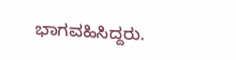ಭಾಗವಹಿಸಿದ್ದರು.